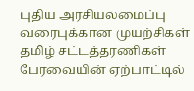புதிய அரசியலமைப்பு வரைபுக்கான முயற்சிகள்
தமிழ் சட்டத்தரணிகள் பேரவையின் ஏற்பாட்டில்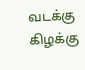வடக்கு கிழக்கு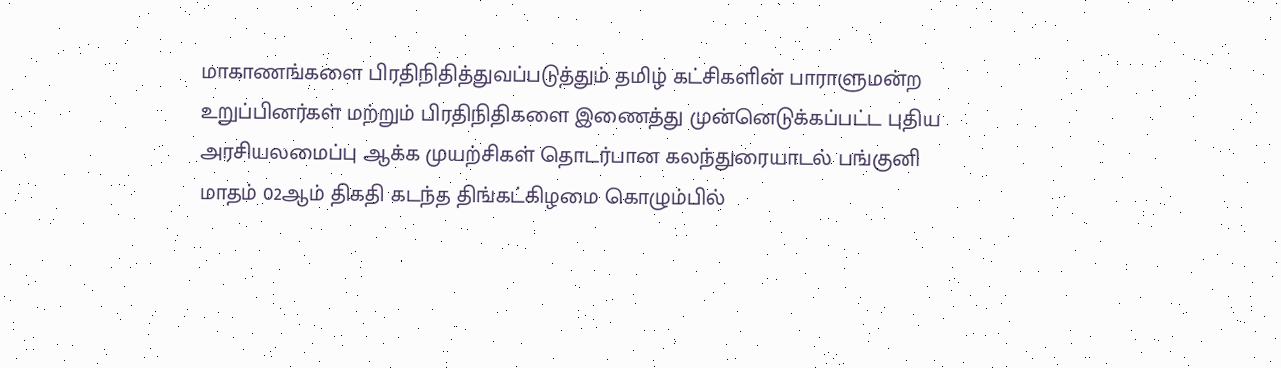மாகாணங்களை பிரதிநிதித்துவப்படுத்தும் தமிழ் கட்சிகளின் பாராளுமன்ற உறுப்பினர்கள் மற்றும் பிரதிநிதிகளை இணைத்து முன்னெடுக்கப்பட்ட புதிய அரசியலமைப்பு ஆக்க முயற்சிகள் தொடர்பான கலந்துரையாடல் பங்குனி மாதம் 02ஆம் திகதி கடந்த திங்கட்கிழமை கொழும்பில்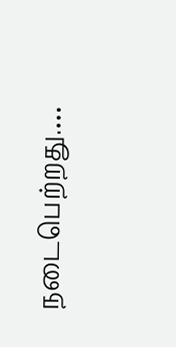நடைபெற்றது.…